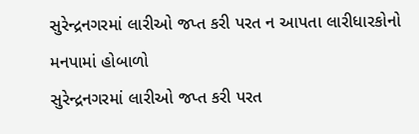સુરેન્દ્રનગરમાં લારીઓ જપ્ત કરી પરત ન આપતા લારીધારકોનો મનપામાં હોબાળો
સુરેન્દ્રનગરમાં લારીઓ જપ્ત કરી પરત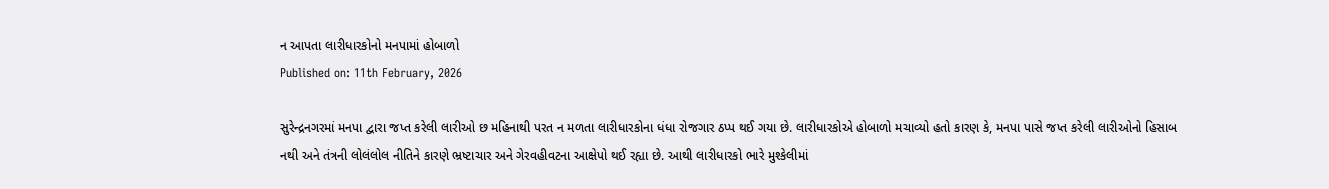ન આપતા લારીધારકોનો મનપામાં હોબાળો
Published on: 11th February, 2026

સુરેન્દ્રનગરમાં મનપા દ્વારા જપ્ત કરેલી લારીઓ છ મહિનાથી પરત ન મળતા લારીધારકોના ધંધા રોજગાર ઠપ્પ થઈ ગયા છે. લારીધારકોએ હોબાળો મચાવ્યો હતો કારણ કે, મનપા પાસે જપ્ત કરેલી લારીઓનો હિસાબ નથી અને તંત્રની લોલંલોલ નીતિને કારણે ભ્રષ્ટાચાર અને ગેરવહીવટના આક્ષેપો થઈ રહ્યા છે. આથી લારીધારકો ભારે મુશ્કેલીમાં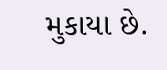મુકાયા છે.